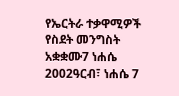የኤርትራ ተቃዋሚዎች የስደት መንግስት አቋቋሙ7 ነሐሴ 2002ዓርብ፣ ነሐሴ 7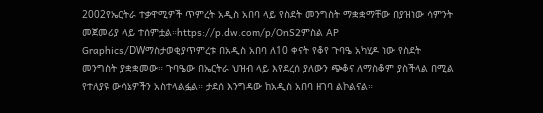2002የኤርትራ ተቃዋሚዎች ጥምረት አዲስ አበባ ላይ የስደት መንግስት ማቋቋማቸው በያዝነው ሳምንት መጀመሪያ ላይ ተሰምቷል።https://p.dw.com/p/OnS2ምስል AP Graphics/DWማስታወቂያጥምረቱ በአዲስ አበባ ለ10 ቀናት የቆየ ጉባዔ አካሂዶ ነው የስደት መንግስት ያቋቋመው። ጉባዔው በኤርትራ ህዝብ ላይ እየደረሰ ያለውን ጭቆና ለማስቆም ያስችላል በሚል የተለያዩ ውሳኔዎችን አስተላልፏል። ታደሰ እንግዳው ከአዲስ አበባ ዘገባ ልኮልናል።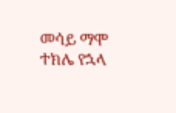መሳይ ማሞ ተክሌ የኋላ